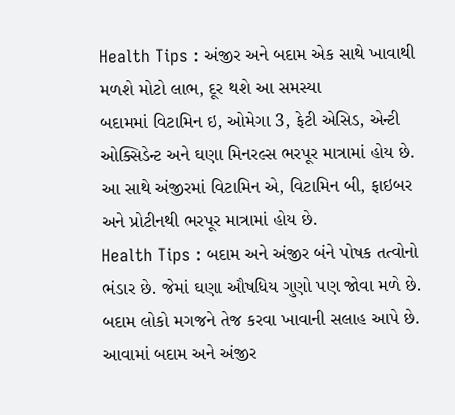Health Tips : અંજીર અને બદામ એક સાથે ખાવાથી મળશે મોટો લાભ, દૂર થશે આ સમસ્યા
બદામમાં વિટામિન ઇ, ઓમેગા 3, ફેટી એસિડ, એન્ટી ઓક્સિડેન્ટ અને ઘણા મિનરલ્સ ભરપૂર માત્રામાં હોય છે. આ સાથે અંજીરમાં વિટામિન એ, વિટામિન બી, ફાઇબર અને પ્રોટીનથી ભરપૂર માત્રામાં હોય છે.
Health Tips : બદામ અને અંજીર બંને પોષક તત્વોનો ભંડાર છે. જેમાં ઘણા ઔષધિય ગુણો પણ જોવા મળે છે. બદામ લોકો મગજને તેજ કરવા ખાવાની સલાહ આપે છે. આવામાં બદામ અને અંજીર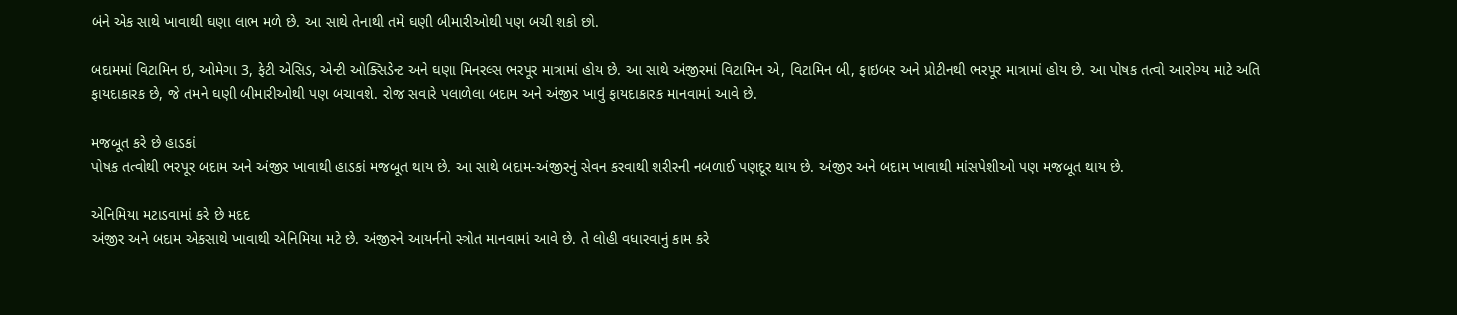બંને એક સાથે ખાવાથી ઘણા લાભ મળે છે. આ સાથે તેનાથી તમે ઘણી બીમારીઓથી પણ બચી શકો છો.

બદામમાં વિટામિન ઇ, ઓમેગા 3, ફેટી એસિડ, એન્ટી ઓક્સિડેન્ટ અને ઘણા મિનરલ્સ ભરપૂર માત્રામાં હોય છે. આ સાથે અંજીરમાં વિટામિન એ, વિટામિન બી, ફાઇબર અને પ્રોટીનથી ભરપૂર માત્રામાં હોય છે. આ પોષક તત્વો આરોગ્ય માટે અતિ ફાયદાકારક છે, જે તમને ઘણી બીમારીઓથી પણ બચાવશે. રોજ સવારે પલાળેલા બદામ અને અંજીર ખાવું ફાયદાકારક માનવામાં આવે છે.

મજબૂત કરે છે હાડકાં
પોષક તત્વોથી ભરપૂર બદામ અને અંજીર ખાવાથી હાડકાં મજબૂત થાય છે. આ સાથે બદામ-અંજીરનું સેવન કરવાથી શરીરની નબળાઈ પણદૂર થાય છે. અંજીર અને બદામ ખાવાથી માંસપેશીઓ પણ મજબૂત થાય છે.

એનિમિયા મટાડવામાં કરે છે મદદ
અંજીર અને બદામ એકસાથે ખાવાથી એનિમિયા મટે છે. અંજીરને આયર્નનો સ્ત્રોત માનવામાં આવે છે. તે લોહી વધારવાનું કામ કરે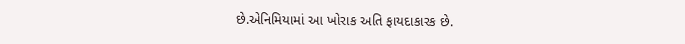છે.એનિમિયામાં આ ખોરાક અતિ ફાયદાકારક છે.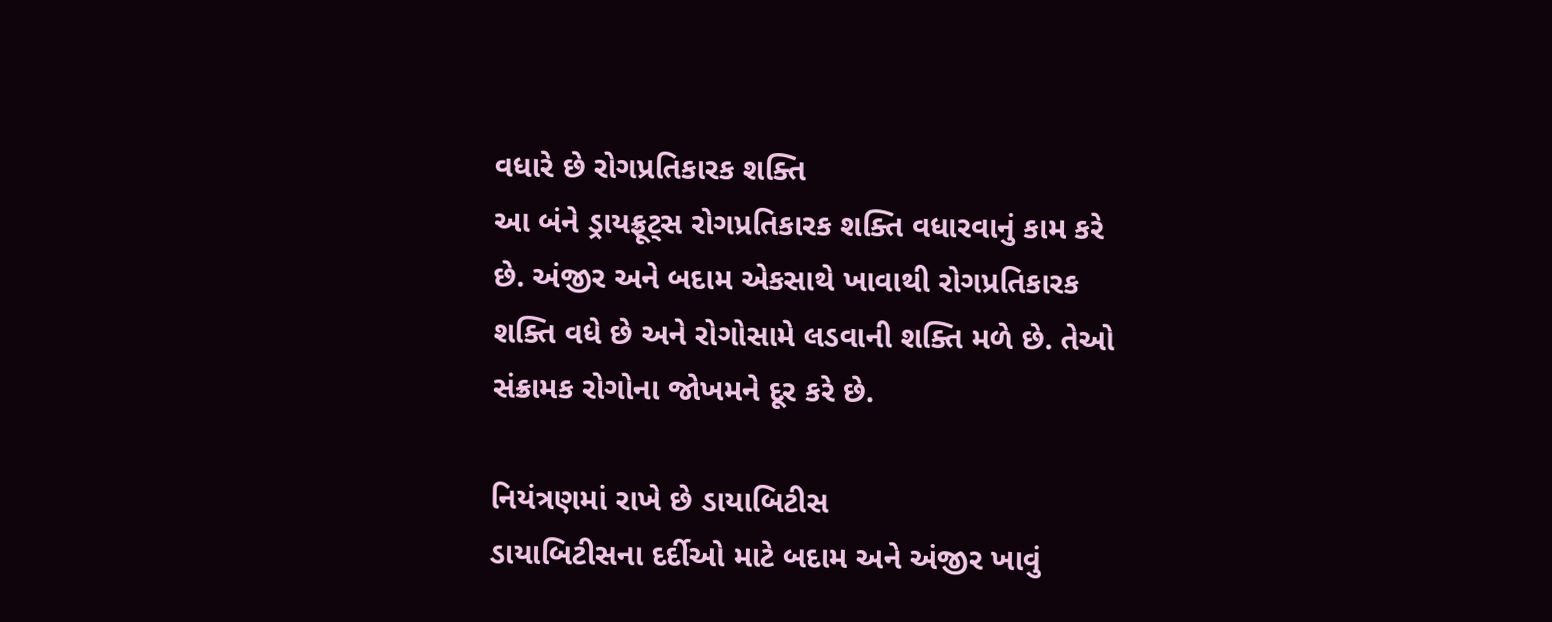વધારે છે રોગપ્રતિકારક શક્તિ
આ બંને ડ્રાયફ્રૂટ્સ રોગપ્રતિકારક શક્તિ વધારવાનું કામ કરે છે. અંજીર અને બદામ એકસાથે ખાવાથી રોગપ્રતિકારક શક્તિ વધે છે અને રોગોસામે લડવાની શક્તિ મળે છે. તેઓ સંક્રામક રોગોના જોખમને દૂર કરે છે.

નિયંત્રણમાં રાખે છે ડાયાબિટીસ
ડાયાબિટીસના દર્દીઓ માટે બદામ અને અંજીર ખાવું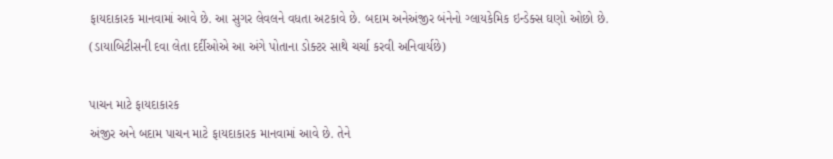ફાયદાકારક માનવામાં આવે છે. આ સુગર લેવલને વધતા અટકાવે છે. બદામ અનેઅંજીર બંનેનો ગ્લાયકેમિક ઇન્ડેક્સ ઘણો ઓછો છે.
(ડાયાબિટીસની દવા લેતા દર્દીઓએ આ અંગે પોતાના ડોક્ટર સાથે ચર્ચા કરવી અનિવાર્યછે)

પાચન માટે ફાયદાકારક
અંજીર અને બદામ પાચન માટે ફાયદાકારક માનવામાં આવે છે. તેને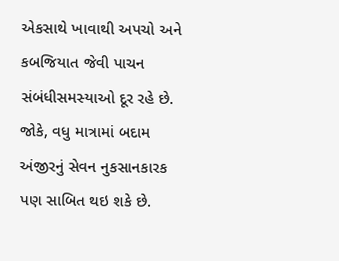એકસાથે ખાવાથી અપચો અને કબજિયાત જેવી પાચન સંબંધીસમસ્યાઓ દૂર રહે છે. જોકે, વધુ માત્રામાં બદામ અંજીરનું સેવન નુકસાનકારક પણ સાબિત થઇ શકે છે.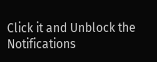Click it and Unblock the Notifications